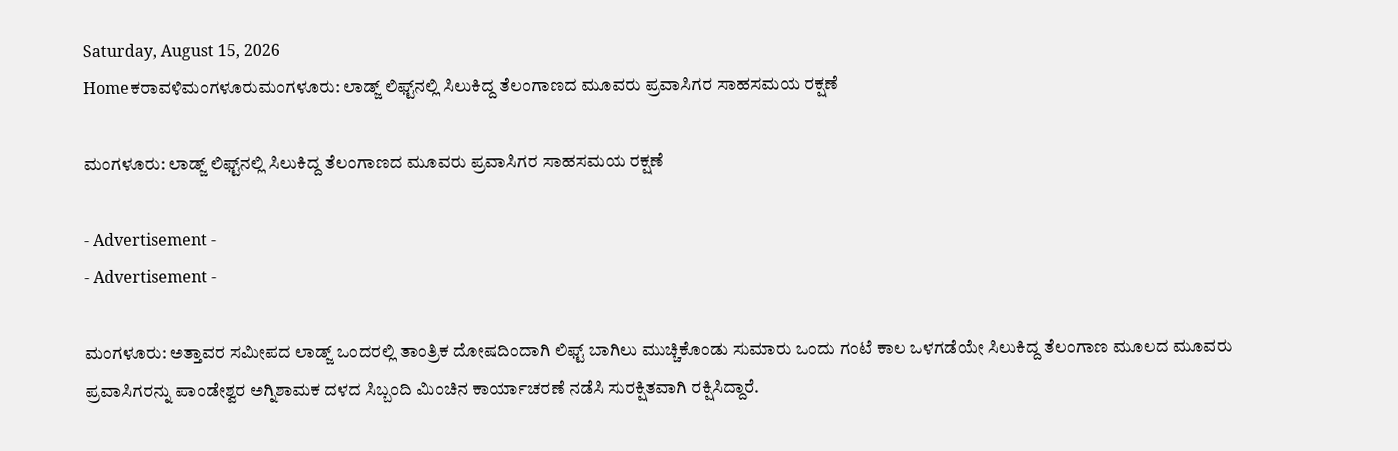Saturday, August 15, 2026
Homeಕರಾವಳಿಮಂಗಳೂರುಮಂಗಳೂರು: ಲಾಡ್ಜ್ ಲಿಫ್ಟ್‌ನಲ್ಲಿ ಸಿಲುಕಿದ್ದ ತೆಲಂಗಾಣದ ಮೂವರು ಪ್ರವಾಸಿಗರ ಸಾಹಸಮಯ ರಕ್ಷಣೆ

ಮಂಗಳೂರು: ಲಾಡ್ಜ್ ಲಿಫ್ಟ್‌ನಲ್ಲಿ ಸಿಲುಕಿದ್ದ ತೆಲಂಗಾಣದ ಮೂವರು ಪ್ರವಾಸಿಗರ ಸಾಹಸಮಯ ರಕ್ಷಣೆ

- Advertisement -
- Advertisement -

ಮಂಗಳೂರು: ಅತ್ತಾವರ ಸಮೀಪದ ಲಾಡ್ಜ್ ಒಂದರಲ್ಲಿ ತಾಂತ್ರಿಕ ದೋಷದಿಂದಾಗಿ ಲಿಫ್ಟ್ ಬಾಗಿಲು ಮುಚ್ಚಿಕೊಂಡು ಸುಮಾರು ಒಂದು ಗಂಟೆ ಕಾಲ ಒಳಗಡೆಯೇ ಸಿಲುಕಿದ್ದ ತೆಲಂಗಾಣ ಮೂಲದ ಮೂವರು ಪ್ರವಾಸಿಗರನ್ನು ಪಾಂಡೇಶ್ವರ ಅಗ್ನಿಶಾಮಕ ದಳದ ಸಿಬ್ಬಂದಿ ಮಿಂಚಿನ ಕಾರ್ಯಾಚರಣೆ ನಡೆಸಿ ಸುರಕ್ಷಿತವಾಗಿ ರಕ್ಷಿಸಿದ್ದಾರೆ.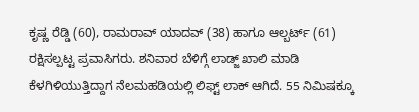ಕೃಷ್ಣ ರೆಡ್ಡಿ (60), ರಾಮರಾವ್ ಯಾದವ್ (38) ಹಾಗೂ ಆಲ್ಬರ್ಟ್ (61) ರಕ್ಷಿಸಲ್ಪಟ್ಟ ಪ್ರವಾಸಿಗರು. ಶನಿವಾರ ಬೆಳಿಗ್ಗೆ ಲಾಡ್ಜ್ ಖಾಲಿ ಮಾಡಿ ಕೆಳಗಿಳಿಯುತ್ತಿದ್ದಾಗ ನೆಲಮಹಡಿಯಲ್ಲಿ ಲಿಫ್ಟ್ ಲಾಕ್ ಆಗಿದೆ. 55 ನಿಮಿಷಕ್ಕೂ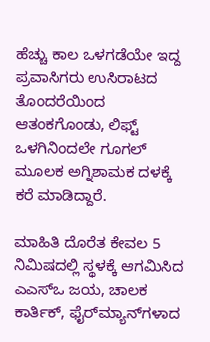ಹೆಚ್ಚು ಕಾಲ ಒಳಗಡೆಯೇ ಇದ್ದ ಪ್ರವಾಸಿಗರು ಉಸಿರಾಟದ ತೊಂದರೆಯಿಂದ ಆತಂಕಗೊಂಡು, ಲಿಫ್ಟ್ ಒಳಗಿನಿಂದಲೇ ಗೂಗಲ್ ಮೂಲಕ ಅಗ್ನಿಶಾಮಕ ದಳಕ್ಕೆ ಕರೆ ಮಾಡಿದ್ದಾರೆ.

ಮಾಹಿತಿ ದೊರೆತ ಕೇವಲ 5 ನಿಮಿಷದಲ್ಲಿ ಸ್ಥಳಕ್ಕೆ ಆಗಮಿಸಿದ ಎಎಸ್‌ಒ ಜಯ, ಚಾಲಕ ಕಾರ್ತಿಕ್, ಫೈರ್‌ಮ್ಯಾನ್‌ಗಳಾದ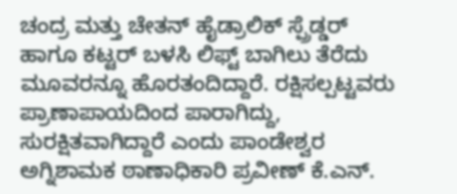ಚಂದ್ರ ಮತ್ತು ಚೇತನ್ ಹೈಡ್ರಾಲಿಕ್ ಸ್ಪ್ರೆಡ್ಡರ್ ಹಾಗೂ ಕಟ್ಟರ್ ಬಳಸಿ ಲಿಫ್ಟ್ ಬಾಗಿಲು ತೆರೆದು ಮೂವರನ್ನೂ ಹೊರತಂದಿದ್ದಾರೆ. ರಕ್ಷಿಸಲ್ಪಟ್ಟವರು ಪ್ರಾಣಾಪಾಯದಿಂದ ಪಾರಾಗಿದ್ದು, ಸುರಕ್ಷಿತವಾಗಿದ್ದಾರೆ ಎಂದು ಪಾಂಡೇಶ್ವರ ಅಗ್ನಿಶಾಮಕ ಠಾಣಾಧಿಕಾರಿ ಪ್ರವೀಣ್ ಕೆ.ಎನ್.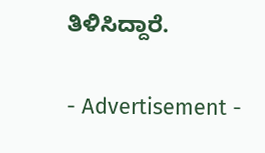ತಿಳಿಸಿದ್ದಾರೆ.

- Advertisement -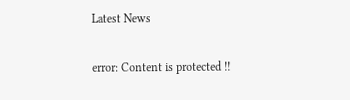Latest News

error: Content is protected !!